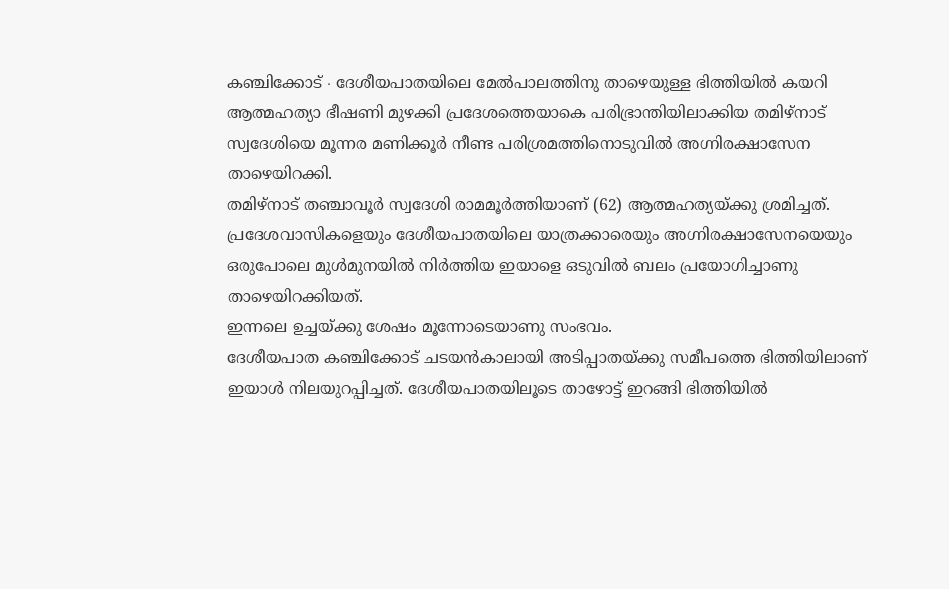കഞ്ചിക്കോട് ∙ ദേശീയപാതയിലെ മേൽപാലത്തിനു താഴെയുള്ള ഭിത്തിയിൽ കയറി ആത്മഹത്യാ ഭീഷണി മുഴക്കി പ്രദേശത്തെയാകെ പരിഭ്രാന്തിയിലാക്കിയ തമിഴ്നാട് സ്വദേശിയെ മൂന്നര മണിക്കൂർ നീണ്ട പരിശ്രമത്തിനൊടുവിൽ അഗ്നിരക്ഷാസേന താഴെയിറക്കി.
തമിഴ്നാട് തഞ്ചാവൂർ സ്വദേശി രാമമൂർത്തിയാണ് (62) ആത്മഹത്യയ്ക്കു ശ്രമിച്ചത്. പ്രദേശവാസികളെയും ദേശീയപാതയിലെ യാത്രക്കാരെയും അഗ്നിരക്ഷാസേനയെയും ഒരുപോലെ മുൾമുനയിൽ നിർത്തിയ ഇയാളെ ഒടുവിൽ ബലം പ്രയോഗിച്ചാണു താഴെയിറക്കിയത്.
ഇന്നലെ ഉച്ചയ്ക്കു ശേഷം മൂന്നോടെയാണു സംഭവം.
ദേശീയപാത കഞ്ചിക്കോട് ചടയൻകാലായി അടിപ്പാതയ്ക്കു സമീപത്തെ ഭിത്തിയിലാണ് ഇയാൾ നിലയുറപ്പിച്ചത്. ദേശീയപാതയിലൂടെ താഴോട്ട് ഇറങ്ങി ഭിത്തിയിൽ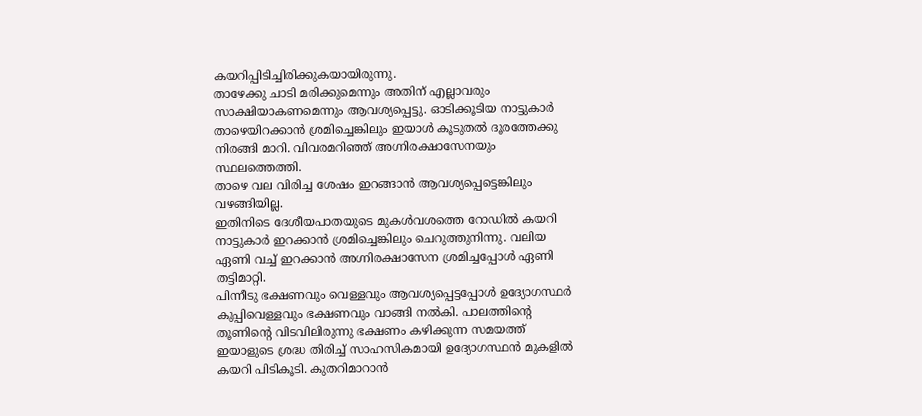കയറിപ്പിടിച്ചിരിക്കുകയായിരുന്നു.
താഴേക്കു ചാടി മരിക്കുമെന്നും അതിന് എല്ലാവരും സാക്ഷിയാകണമെന്നും ആവശ്യപ്പെട്ടു. ഓടിക്കൂടിയ നാട്ടുകാർ താഴെയിറക്കാൻ ശ്രമിച്ചെങ്കിലും ഇയാൾ കൂടുതൽ ദൂരത്തേക്കു നിരങ്ങി മാറി. വിവരമറിഞ്ഞ് അഗ്നിരക്ഷാസേനയും സ്ഥലത്തെത്തി.
താഴെ വല വിരിച്ച ശേഷം ഇറങ്ങാൻ ആവശ്യപ്പെട്ടെങ്കിലും വഴങ്ങിയില്ല.
ഇതിനിടെ ദേശീയപാതയുടെ മുകൾവശത്തെ റോഡിൽ കയറി നാട്ടുകാർ ഇറക്കാൻ ശ്രമിച്ചെങ്കിലും ചെറുത്തുനിന്നു. വലിയ ഏണി വച്ച് ഇറക്കാൻ അഗ്നിരക്ഷാസേന ശ്രമിച്ചപ്പോൾ ഏണി തട്ടിമാറ്റി.
പിന്നീടു ഭക്ഷണവും വെള്ളവും ആവശ്യപ്പെട്ടപ്പോൾ ഉദ്യോഗസ്ഥർ കുപ്പിവെള്ളവും ഭക്ഷണവും വാങ്ങി നൽകി. പാലത്തിന്റെ തൂണിന്റെ വിടവിലിരുന്നു ഭക്ഷണം കഴിക്കുന്ന സമയത്ത് ഇയാളുടെ ശ്രദ്ധ തിരിച്ച് സാഹസികമായി ഉദ്യോഗസ്ഥൻ മുകളിൽ കയറി പിടികൂടി. കുതറിമാറാൻ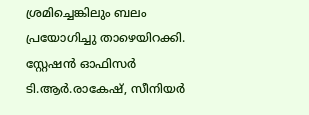ശ്രമിച്ചെങ്കിലും ബലം പ്രയോഗിച്ചു താഴെയിറക്കി.
സ്റ്റേഷൻ ഓഫിസർ ടി.ആർ.രാകേഷ്, സീനിയർ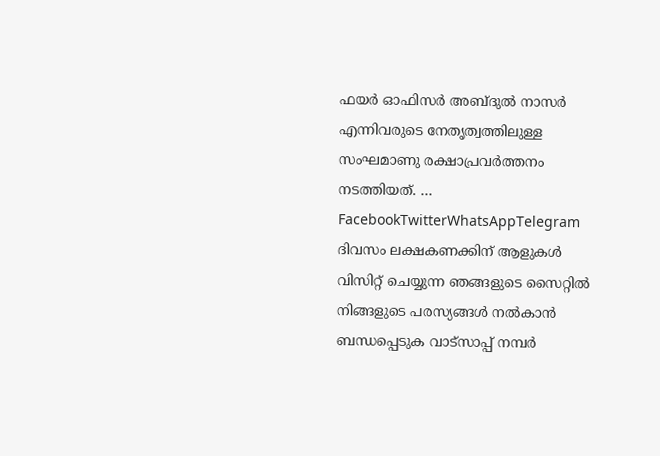ഫയർ ഓഫിസർ അബ്ദുൽ നാസർ എന്നിവരുടെ നേതൃത്വത്തിലുള്ള സംഘമാണു രക്ഷാപ്രവർത്തനം നടത്തിയത്. … FacebookTwitterWhatsAppTelegram
ദിവസം ലക്ഷകണക്കിന് ആളുകൾ വിസിറ്റ് ചെയ്യുന്ന ഞങ്ങളുടെ സൈറ്റിൽ നിങ്ങളുടെ പരസ്യങ്ങൾ നൽകാൻ ബന്ധപ്പെടുക വാട്സാപ്പ് നമ്പർ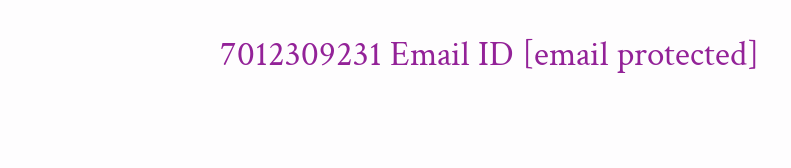7012309231 Email ID [email protected]